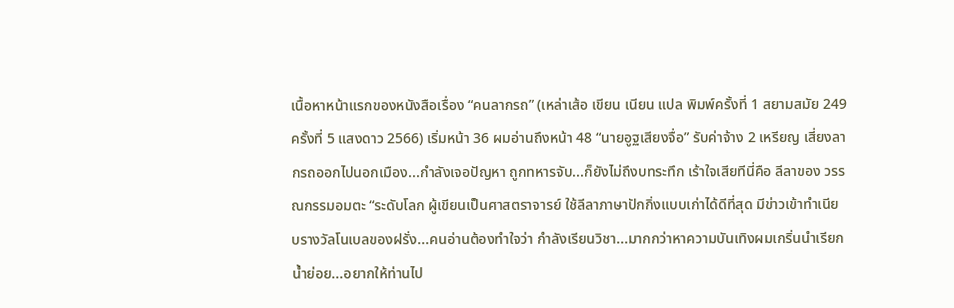เนื้อหาหน้าแรกของหนังสือเรื่อง “คนลากรถ” (เหล่าเส้อ เขียน เนียน แปล พิมพ์ครั้งที่ 1 สยามสมัย 249 ครั้งที่ 5 แสงดาว 2566) เริ่มหน้า 36 ผมอ่านถึงหน้า 48 “นายอูฐเสียงจื่อ” รับค่าจ้าง 2 เหรียญ เสี่ยงลากรถออกไปนอกเมือง...กำลังเจอปัญหา ถูกทหารจับ...ก็ยังไม่ถึงบทระทึก เร้าใจเสียทีนี่คือ ลีลาของ วรรณกรรมอมตะ “ระดับโลก ผู้เขียนเป็นศาสตราจารย์ ใช้ลีลาภาษาปักกิ่งแบบเก่าได้ดีที่สุด มีข่าวเข้าทำเนียบรางวัลโนเบลของฝรั่ง...คนอ่านต้องทำใจว่า กำลังเรียนวิชา...มากกว่าหาความบันเทิงผมเกริ่นนำเรียกน้ำย่อย...อยากให้ท่านไป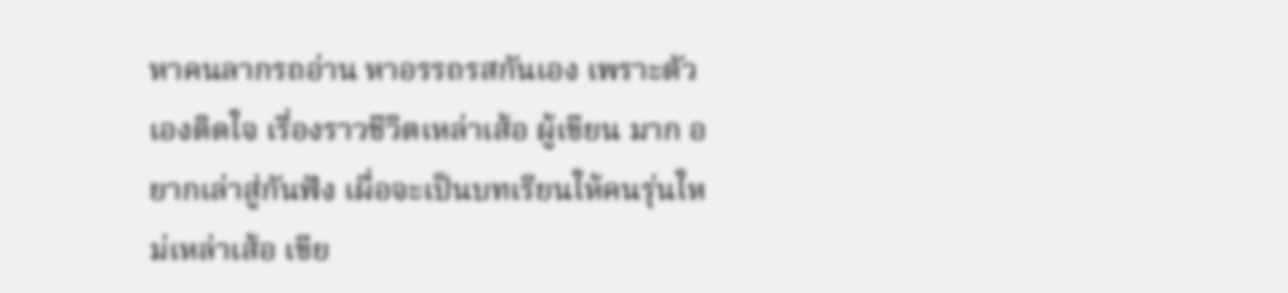หาคนลากรถอ่าน หาอรรถรสกันเอง เพราะตัวเองติดใจ เรื่องราวชีวิตเหล่าเส้อ ผู้เขียน มาก อยากเล่าสู่กันฟัง เผื่อจะเป็นบทเรียนให้คนรุ่นใหม่เหล่าเส้อ เขีย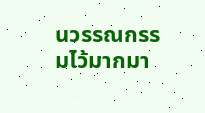นวรรณกรรมไว้มากมา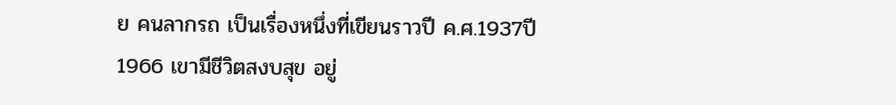ย คนลากรถ เป็นเรื่องหนึ่งที่เขียนราวปี ค.ศ.1937ปี 1966 เขามีชีวิตสงบสุข อยู่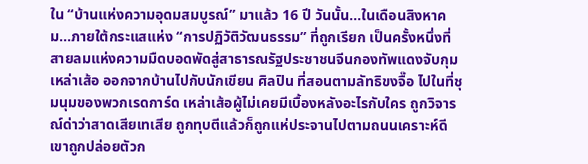ใน “บ้านแห่งความอุดมสมบูรณ์” มาแล้ว 16 ปี วันนั้น...ในเดือนสิงหาคม...ภายใต้กระแสแห่ง “การปฏิวัติวัฒนธรรม” ที่ถูกเรียก เป็นครั้งหนึ่งที่สายลมแห่งความมืดบอดพัดสู่สาธารณรัฐประชาชนจีนกองทัพแดงจับกุมเหล่าเส้อ ออกจากบ้านไปกับนักเขียน ศิลปิน ที่สอนตามลัทธิขงจื๊อ ไปในที่ชุมนุมของพวกเรดการ์ด เหล่าเส้อผู้ไม่เคยมีเบื้องหลังอะไรกับใคร ถูกวิจารณ์ด่าว่าสาดเสียเทเสีย ถูกทุบตีแล้วก็ถูกแห่ประจานไปตามถนนเคราะห์ดี เขาถูกปล่อยตัวก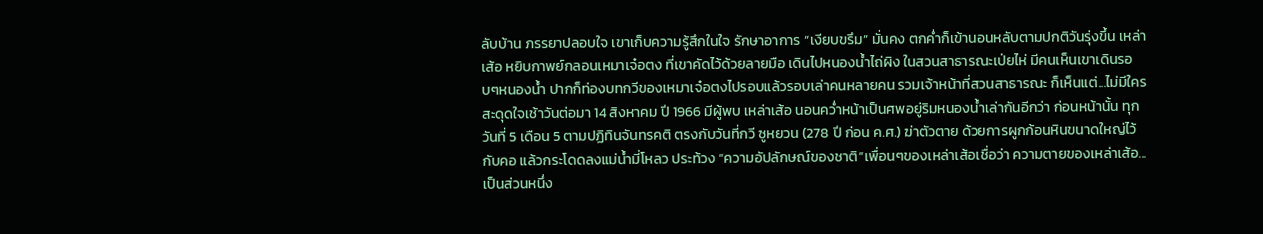ลับบ้าน ภรรยาปลอบใจ เขาเก็บความรู้สึกในใจ รักษาอาการ “เงียบขรึม” มั่นคง ตกค่ำก็เข้านอนหลับตามปกติวันรุ่งขึ้น เหล่าเส้อ หยิบกาพย์กลอนเหมาเจ๋อตง ที่เขาคัดไว้ด้วยลายมือ เดินไปหนองน้ำไถ่ผิง ในสวนสาธารณะเป่ยไห่ มีคนเห็นเขาเดินรอบๆหนองน้ำ ปากก็ท่องบทกวีของเหมาเจ๋อตงไปรอบแล้วรอบเล่าคนหลายคน รวมเจ้าหน้าที่สวนสาธารณะ ก็เห็นแต่...ไม่มีใครสะดุดใจเช้าวันต่อมา 14 สิงหาคม ปี 1966 มีผู้พบ เหล่าเส้อ นอนคว่ำหน้าเป็นศพอยู่ริมหนองน้ำเล่ากันอีกว่า ก่อนหน้านั้น ทุกวันที่ 5 เดือน 5 ตามปฏิทินจันทรคติ ตรงกับวันที่กวี ซูหยวน (278 ปี ก่อน ค.ศ.) ฆ่าตัวตาย ด้วยการผูกก้อนหินขนาดใหญ่ไว้กับคอ แล้วกระโดดลงแม่น้ำมี่โหลว ประท้วง “ความอัปลักษณ์ของชาติ”เพื่อนๆของเหล่าเส้อเชื่อว่า ความตายของเหล่าเส้อ...เป็นส่วนหนึ่ง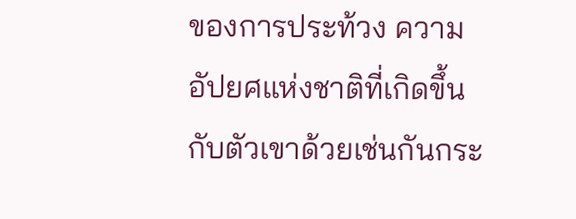ของการประท้วง ความอัปยศแห่งชาติที่เกิดขึ้นกับตัวเขาด้วยเช่นกันกระ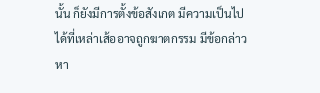นั้น ก็ยังมีการตั้งข้อสังเกต มีความเป็นไปได้ที่เหล่าเส้ออาจถูกฆาตกรรม มีข้อกล่าวหา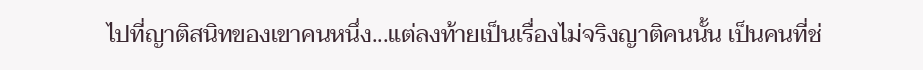ไปที่ญาติสนิทของเขาคนหนึ่ง...แต่ลงท้ายเป็นเรื่องไม่จริงญาติคนนั้น เป็นคนที่ช่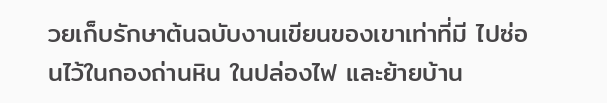วยเก็บรักษาต้นฉบับงานเขียนของเขาเท่าที่มี ไปซ่อนไว้ในกองถ่านหิน ในปล่องไฟ และย้ายบ้าน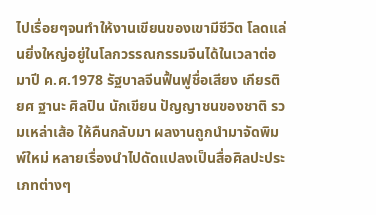ไปเรื่อยๆจนทำให้งานเขียนของเขามีชีวิต โลดแล่นยิ่งใหญ่อยู่ในโลกวรรณกรรมจีนได้ในเวลาต่อมาปี ค.ศ.1978 รัฐบาลจีนฟื้นฟูชื่อเสียง เกียรติยศ ฐานะ ศิลปิน นักเขียน ปัญญาชนของชาติ รวมเหล่าเส้อ ให้คืนกลับมา ผลงานถูกนำมาจัดพิมพ์ใหม่ หลายเรื่องนำไปดัดแปลงเป็นสื่อศิลปะประเภทต่างๆ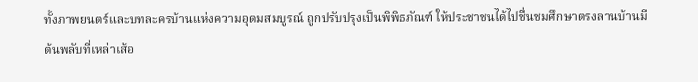ทั้งภาพยนตร์และบทละครบ้านแห่งความอุดมสมบูรณ์ ถูกปรับปรุงเป็นพิพิธภัณฑ์ ให้ประชาชนได้ไปชื่นชมศึกษาตรงลานบ้านมีต้นพลับที่เหล่าเส้อ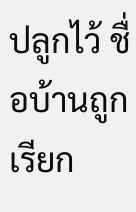ปลูกไว้ ชื่อบ้านถูกเรียก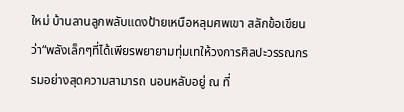ใหม่ บ้านลานลูกพลับแดงป้ายเหนือหลุมศพเขา สลักข้อเขียนว่า“พลังเล็กๆที่ได้เพียรพยายามทุ่มเทให้วงการศิลปะวรรณกรรมอย่างสุดความสามารถ นอนหลับอยู่ ณ ที่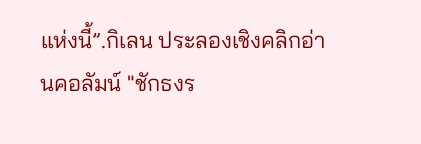แห่งนี้”.กิเลน ประลองเชิงคลิกอ่านคอลัมน์ "ชักธงร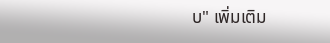บ" เพิ่มเติม